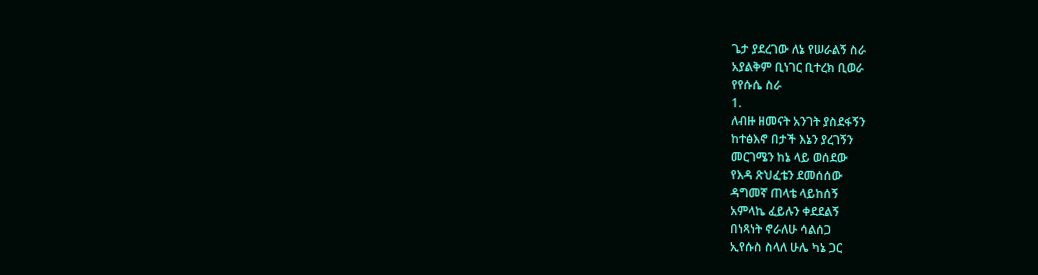ጌታ ያደረገው ለኔ የሠራልኝ ስራ
አያልቅም ቢነገር ቢተረክ ቢወራ
የየሱሴ ስራ
1.
ለብዙ ዘመናት አንገት ያስደፋኝን
ከተፅእኖ በታች እኔን ያረገኝን
መርገሜን ከኔ ላይ ወሰደው
የእዳ ጽህፈቴን ደመሰሰው
ዳግመኛ ጠላቴ ላይከሰኝ
አምላኬ ፈይሉን ቀደደልኝ
በነጻነት ኖራለሁ ሳልሰጋ
ኢየሱስ ስላለ ሁሌ ካኔ ጋር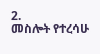2.
መስሎት የተረሳሁ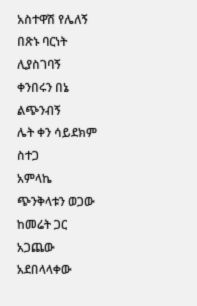አስተዋሽ የሌለኝ
በጽኑ ባርነት ሊያስገባኝ
ቀንበሩን በኔ ልጭንብኝ
ሌት ቀን ሳይደክም ስተጋ
አምላኬ ጭንቅላቱን ወጋው
ከመሬት ጋር አጋጨው አደበላላቀው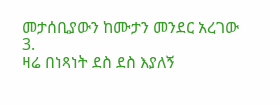መታሰቢያውን ከሙታን መንደር አረገው
3.
ዛሬ በነጻነት ደስ ደስ እያለኝ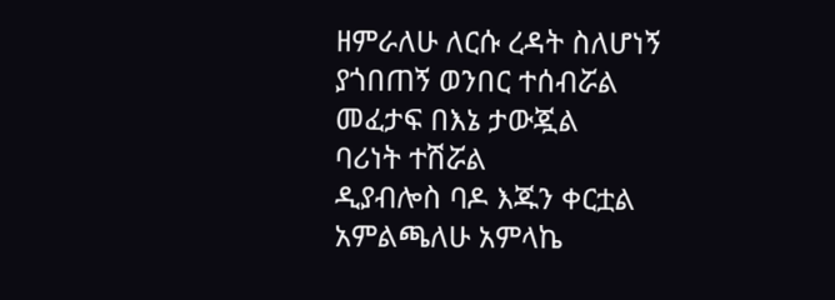ዘምራለሁ ለርሱ ረዳት ስለሆነኝ
ያጎበጠኝ ወንበር ተሰብሯል
መፈታፍ በእኔ ታውጇል
ባሪነት ተሽሯል
ዲያብሎስ ባዶ እጁን ቀርቷል
አምልጫለሁ አምላኬ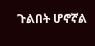ጉልበት ሆኖኛል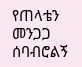የጠላቴን መንጋጋ ሰባብሮልኝ